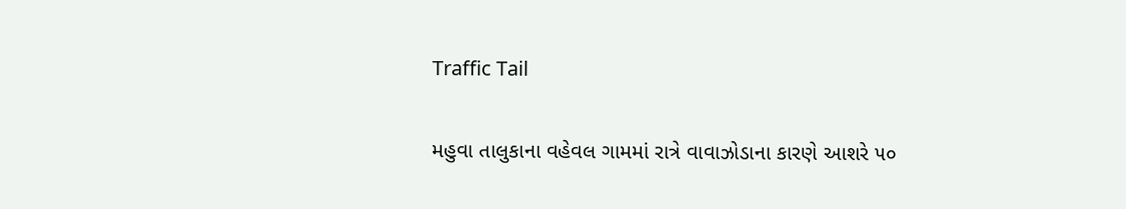Traffic Tail

મહુવા તાલુકાના વહેવલ ગામમાં રાત્રે વાવાઝોડાના કારણે આશરે ૫૦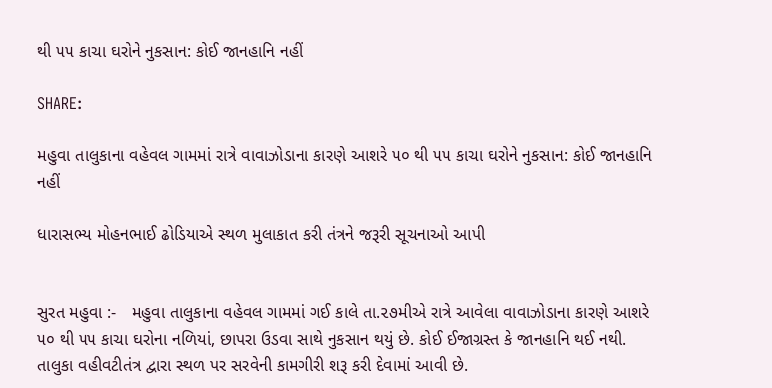થી ૫૫ કાચા ઘરોને નુકસાન: કોઈ જાનહાનિ નહીં

SHARE:

મહુવા તાલુકાના વહેવલ ગામમાં રાત્રે વાવાઝોડાના કારણે આશરે ૫૦ થી ૫૫ કાચા ઘરોને નુકસાન: કોઈ જાનહાનિ નહીં

ધારાસભ્ય મોહનભાઈ ઢોડિયાએ સ્થળ મુલાકાત કરી તંત્રને જરૂરી સૂચનાઓ આપી


સુરત મહુવા :-   મહુવા તાલુકાના વહેવલ ગામમાં ગઈ કાલે તા.૨૭મીએ રાત્રે આવેલા વાવાઝોડાના કારણે આશરે ૫૦ થી ૫૫ કાચા ઘરોના નળિયાં, છાપરા ઉડવા સાથે નુકસાન થયું છે. કોઈ ઈજાગ્રસ્ત કે જાનહાનિ થઈ નથી. તાલુકા વહીવટીતંત્ર દ્વારા સ્થળ પર સરવેની કામગીરી શરૂ કરી દેવામાં આવી છે.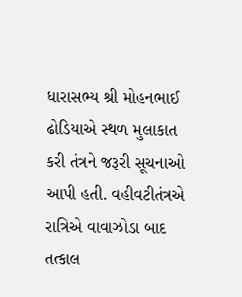ધારાસભ્ય શ્રી મોહનભાઈ ઢોડિયાએ સ્થળ મુલાકાત કરી તંત્રને જરૂરી સૂચનાઓ આપી હતી. વહીવટીતંત્રએ રાત્રિએ વાવાઝોડા બાદ તત્કાલ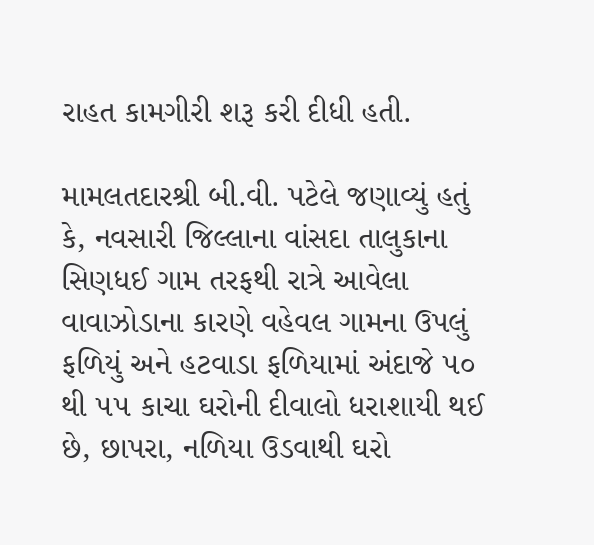રાહત કામગીરી શરૂ કરી દીધી હતી.

મામલતદારશ્રી બી.વી. પટેલે જણાવ્યું હતું કે, નવસારી જિલ્લાના વાંસદા તાલુકાના સિણધઈ ગામ તરફથી રાત્રે આવેલા વાવાઝોડાના કારણે વહેવલ ગામના ઉપલું ફળિયું અને હટવાડા ફળિયામાં અંદાજે ૫૦ થી ૫૫ કાચા ઘરોની દીવાલો ધરાશાયી થઈ છે, છાપરા, નળિયા ઉડવાથી ઘરો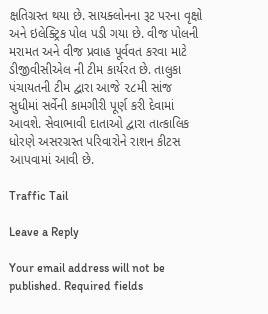ક્ષતિગ્રસ્ત થયા છે. સાયક્લોનના રૂટ પરના વૃક્ષો અને ઇલેક્ટ્રિક પોલ પડી ગયા છે. વીજ પોલની મરામત અને વીજ પ્રવાહ પૂર્વવત કરવા માટે ડીજીવીસીએલ ની ટીમ કાર્યરત છે. તાલુકા પંચાયતની ટીમ દ્વારા આજે ૨૮મી સાંજ સુધીમાં સર્વેની કામગીરી પૂર્ણ કરી દેવામાં આવશે. સેવાભાવી દાતાઓ દ્વારા તાત્કાલિક ધોરણે અસરગ્રસ્ત પરિવારોને રાશન કીટસ આપવામાં આવી છે.

Traffic Tail

Leave a Reply

Your email address will not be published. Required fields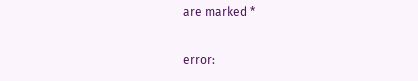are marked *

error: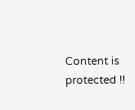Content is protected !!